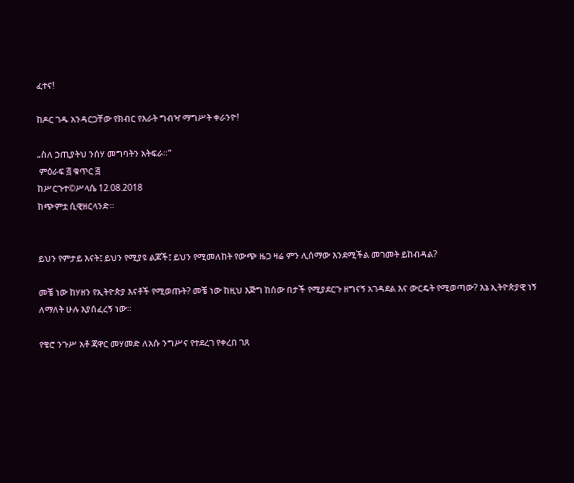ፈተና!

ከዶር ገዱ አንዳርጋቸው የክብር የእራት ግብዣ ማግሥት ቀራንዮ!

„ስለ ኃጢያትህ ንሰሃ መግባትን አትፍራ።“
 ምዕራፍ ፭ ቁጥር ፭
ከሥርጉተ©ሥላሴ 12.08.2018
ከጭምቷ ሲዊዘርላንድ።


ይህን የምታይ እናት፤ ይህን የሚያዩ ልጆች፤ ይህን የሚመለከት የውጭ ዜጋ ዛሬ ምን ሊሰማው እንደሚችል መገመት ይከብዳል?

መቼ ነው ከሃዘን የኢትዮጵያ እናቶች የሚወጡት? መቼ ነው ከዚህ እጅግ ከሰው በታች የሚያደርጉ ዘግናኝ አገዳደል እና ውርዴት የሚወጣው? እኔ ኢትዮጵያዊ ነኝ ለማለት ሁሉ እያሰፈረኝ ነው።

የቄሮ ንጉሥ አቶ ጃዋር መሃመድ ለአሱ ንግሥና የተደረገ የቀረበ ገጸ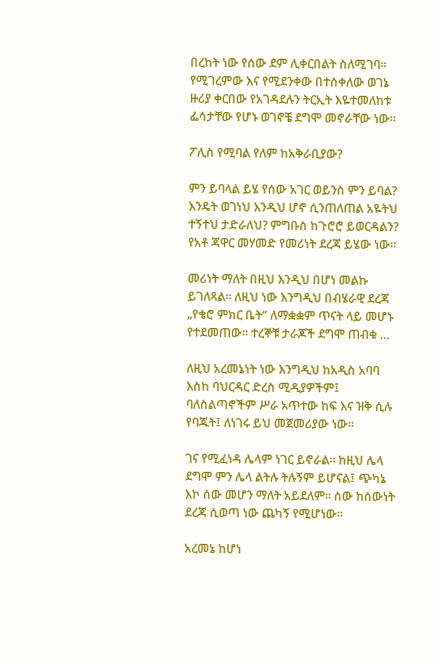በረከት ነው የሰው ደም ሊቀርበልት ስለሚገባ። የሚገረምው እና የሚደንቀው በተሰቀለው ወገኔ ዙሪያ ቀርበው የአገዳደሉን ትርኢት እዬተመለከቱ ፌሳታቸው የሆኑ ወገኖቼ ደግሞ መኖራቸው ነው።

ፖሊስ የሚባል የለም ከአቅራቢያው?

ምን ይባላል ይሄ የሰው አገር ወይንስ ምን ይባል? እንዴት ወገነህ እንዲህ ሆኖ ሲንጠለጠል አዬትህ ተኝተህ ታድራለህ? ምግቡስ ከጉሮሮ ይወርዳልን? የአቶ ጃዋር መሃመድ የመሪነት ደረጃ ይሄው ነው።

መሪነት ማለት በዚህ እንዲህ በሆነ መልኩ ይገለጻል። ለዚህ ነው እንግዲህ በብሄራዊ ደረጃ „የቄሮ ምክር ቤት“ ለማቋቋም ጥናት ላይ መሆኑ የተደመጠው። ተረኞቹ ታራጆች ደግሞ ጠብቁ …

ለዚህ አረመኔነት ነው እንግዲህ ከአዲስ አባባ እስከ ባህርዳር ድረስ ሚዲያዎችም፤ ባለስልጣኖችም ሥራ አጥተው ከፍ እና ዝቅ ሲሉ የባጁት፤ ለነገሩ ይህ መጀመሪያው ነው።

ገና የሚፈነዳ ሌላም ነገር ይኖራል። ከዚህ ሌላ ደግሞ ምን ሌላ ልትሉ ትሉኝም ይሆናል፤ ጭካኔ እኮ ሰው መሆን ማለት አይደለም። ሰው ከሰውነት ደረጃ ሲወጣ ነው ጨካኝ የሚሆነው።

አረመኔ ከሆነ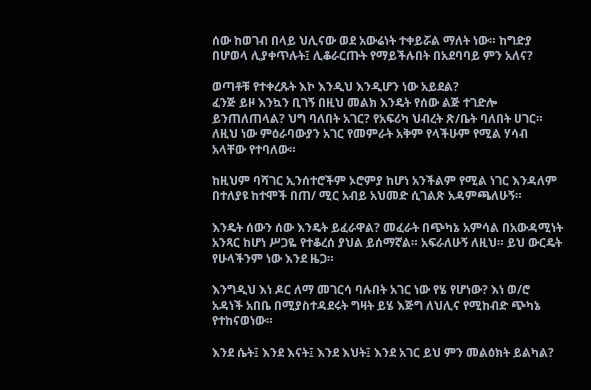ሰው ከወገብ በላይ ህሊናው ወደ አውሬነት ተቀይሯል ማለት ነው። ከግድያ በሆወላ ሊያቀጥሉት፤ ሊቆራርጡት የማይችሉበት በአደባባይ ምን አለና?

ወጣቶቹ የተቀረጹት እኮ እንዲህ እንዲሆን ነው አይደል?
ፈንጅ ይዞ እንኳን ቢገኝ በዚህ መልክ እንዴት የሰው ልጅ ተገድሎ ይንጠለጠላል? ህግ ባለበት አገር? የአፍሪካ ህብረት ጽ/ቤት ባለበት ሀገር። ለዚህ ነው ምዕራባውያን አገር የመምራት አቅም የላችሁም የሚል ሃሳብ አላቸው የተባለው።

ከዚህም ባሻገር ኢንሰተሮችም ኦሮምያ ከሆነ አንችልም የሚል ነገር እንዳለም በተለያዩ ከተሞች በጠ/ ሚር አብይ አህመድ ሲገልጽ አዳምጫለሁኝ።

እንዴት ሰውን ሰው እንዴት ይፈራዋል? መፈራት በጭካኔ አምሳል በአውዳሚነት አንጻር ከሆነ ሥጋዬ የተቆረሰ ያህል ይሰማኛል። አፍራለሁኝ ለዚህ። ይህ ውርዴት የሁላችንም ነው እንደ ዜጋ።

እንግዲህ እነ ዶር ለማ መገርሳ ባሉበት አገር ነው የሄ የሆነው? እነ ወ/ሮ አዳነች አበቤ በሚያስተዳደሩት ግዛት ይሄ እጅግ ለህሊና የሚከብድ ጭካኔ የተከናወነው።

እንደ ሴት፤ እንደ እናት፤ እንደ እህት፤ እንደ አገር ይህ ምን መልዕክት ይልካል?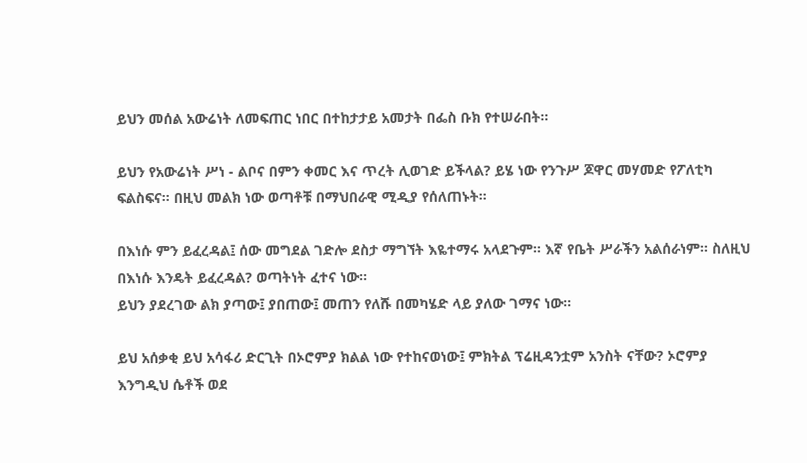ይህን መሰል አውሬነት ለመፍጠር ነበር በተከታታይ አመታት በፌስ ቡክ የተሠራበት።

ይህን የአውሬነት ሥነ - ልቦና በምን ቀመር እና ጥረት ሊወገድ ይችላል? ይሄ ነው የንጉሥ ጆዋር መሃመድ የፖለቲካ ፍልስፍና። በዚህ መልክ ነው ወጣቶቹ በማህበራዊ ሚዲያ የሰለጠኑት።

በእነሱ ምን ይፈረዳል፤ ሰው መግደል ገድሎ ደስታ ማግኘት እዬተማሩ አላደጉም። እኛ የቤት ሥራችን አልሰራነም። ስለዚህ በእነሱ እንዴት ይፈረዳል? ወጣትነት ፈተና ነው።
ይህን ያደረገው ልክ ያጣው፤ ያበጠው፤ መጠን የለሹ በመካሄድ ላይ ያለው ገማና ነው።

ይህ አሰቃቂ ይህ አሳፋሪ ድርጊት በኦሮምያ ክልል ነው የተከናወነው፤ ምክትል ፕሬዚዳንቷም አንስት ናቸው? ኦሮምያ እንግዲህ ሴቶች ወደ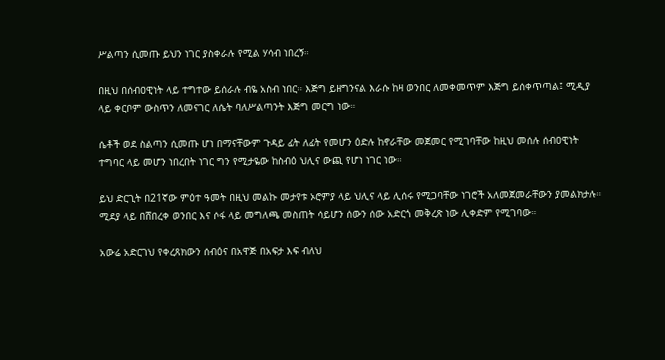ሥልጣን ሲመጡ ይህን ነገር ያስቀራሉ የሚል ሃሳብ ነበረኝ።

በዚህ በሰብዐዊነት ላይ ተግተው ይሰራሉ ብዬ አስብ ነበር። እጅግ ይዘግንናል እራሱ ከዛ ወንበር ለመቀመጥም እጅግ ይሰቀጥጣል፤ ሚዲያ ላይ ቀርቦም ውስጥን ለመናገር ለሴት ባለሥልጣንት እጅግ መርግ ነው።

ሴቶች ወደ ስልጣን ሲመጡ ሆነ በማናቸውም ጉዳይ ፊት ለፊት የመሆን ዕድሉ ከኖራቸው መጀመር የሚገባቸው ከዚህ መሰሉ ሰብዐዊነት ተግባር ላይ መሆን ነበረበት ነገር ግን የሚታዬው ከስብዕ ህሊና ውጪ የሆነ ነገር ነው።

ይህ ድርጊት በ21ኛው ምዕተ ዓመት በዚህ መልኩ መታየቱ ኦሮምያ ላይ ህሊና ላይ ሊሰሩ የሚጋባቸው ነገሮች አለመጀመራቸውን ያመልክታሉ። ሚደያ ላይ በሸበረቀ ወንበር እና ሶፋ ላይ መግለጫ መስጠት ሳይሆን ሰውን ሰው አድርጎ መቅረጽ ነው ሊቀድም የሚገባው።

አውሬ አድርገህ የቀረጸክውን ሰብዕና በአዋጅ በአፍታ እፍ ብለህ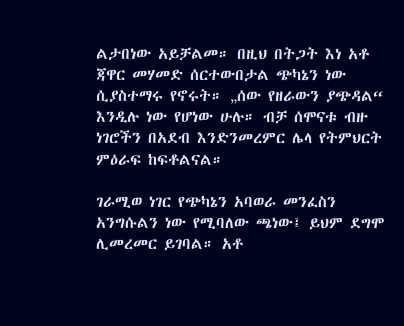ልታበነው አይቻልመ። በዚህ በትጋት እነ አቶ ጃዋር መሃመድ ሰርተውበታል ጭካኔን ነው ሲያስተማሩ የኖሩት። „ሰው የዘራውን ያጭዳል“ እንዲሉ ነው የሆነው ሁሉ። ብቻ ሰሞናቱ ብዙ ነገሮችን በአደብ እንድንመረምር ሌላ የትምህርት ምዕራፍ ከፍቶልናል።

ገራሚወ ነገር የጭካኔን አባወራ መንፈስን አንግሱልን ነው የሚባለው ጫነው፤ ይህም ደግሞ ሊመረመር ይገባል። አቶ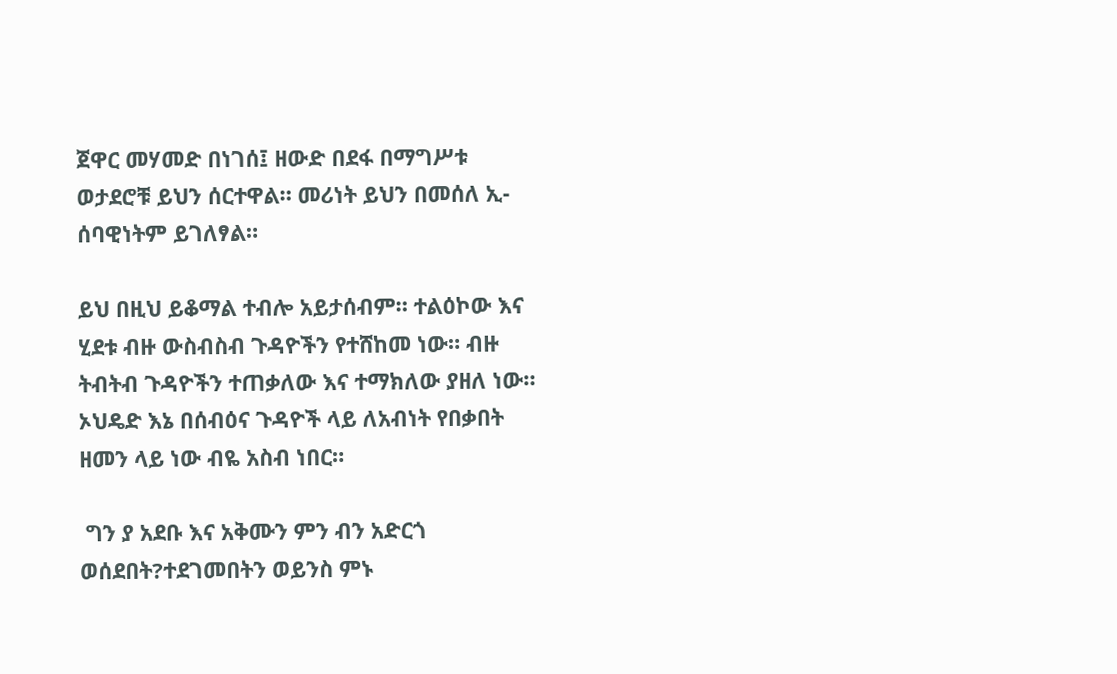ጀዋር መሃመድ በነገሰ፤ ዘውድ በደፋ በማግሥቱ ወታደሮቹ ይህን ሰርተዋል። መሪነት ይህን በመሰለ ኢ-ሰባዊነትም ይገለፃል።

ይህ በዚህ ይቆማል ተብሎ አይታሰብም። ተልዕኮው እና ሂደቱ ብዙ ውስብስብ ጉዳዮችን የተሸከመ ነው። ብዙ ትብትብ ጉዳዮችን ተጠቃለው እና ተማክለው ያዘለ ነው። ኦህዴድ እኔ በሰብዕና ጉዳዮች ላይ ለአብነት የበቃበት ዘመን ላይ ነው ብዬ አስብ ነበር።

 ግን ያ አደቡ እና አቅሙን ምን ብን አድርጎ ወሰደበት?ተደገመበትን ወይንስ ምኑ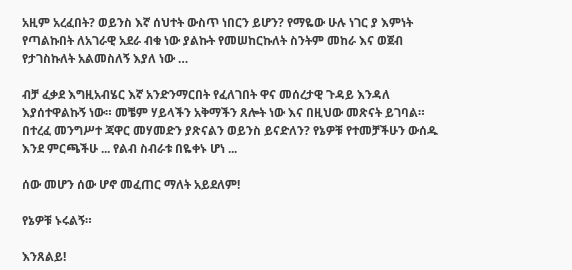አዚም አረፈበት? ወይንስ እኛ ሰህተት ውስጥ ነበርን ይሆን? የማዬው ሁሉ ነገር ያ እምነት የጣልኩበት ለአገራዊ አደራ ብቁ ነው ያልኩት የመሠከርኩለት ስንትም መከራ እና ወጀብ የታገስኩለት አልመስለኝ እያለ ነው …

ብቻ ፈቃደ እግዚአብሄር እኛ አንድንማርበት የፈለገበት ዋና መሰረታዊ ጉዳይ እንዳለ እያሰተዋልኩኝ ነው። መቼም ሃይላችን አቅማችን ጸሎት ነው እና በዚህው መጽናት ይገባል። በተረፈ መንግሥተ ጃዋር መሃመድን ያጽናልን ወይንስ ይናድለን? የኔዎቹ የተመቻችሁን ውሰዱ እንደ ምርጫችሁ ... የልብ ስብራቱ በዬቀኑ ሆነ ...

ሰው መሆን ሰው ሆኖ መፈጠር ማለት አይደለም!

የኔዎቹ ኑሩልኝ።

እንጸልይ!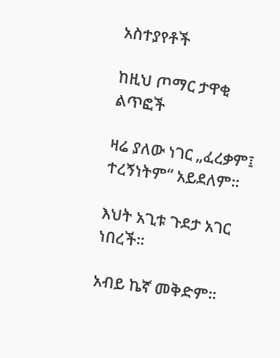አስተያየቶች

ከዚህ ጦማር ታዋቂ ልጥፎች

ዛሬ ያለው ነገር „ፈረቃም፤ ተረኝነትም“ አይደለም።

እህት አጊቱ ጉደታ አገር ነበረች።

አብይ ኬኛ መቅድም።